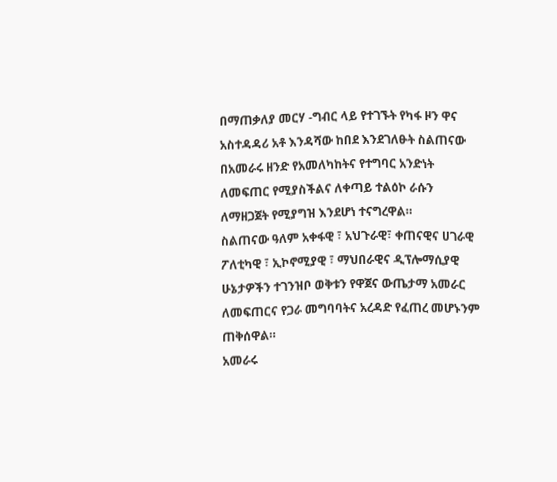በማጠቃለያ መርሃ -ግብር ላይ የተገኙት የካፋ ዞን ዋና አስተዳዳሪ አቶ እንዳሻው ከበደ እንደገለፁት ስልጠናው በአመራሩ ዘንድ የአመለካከትና የተግባር አንድነት ለመፍጠር የሚያስችልና ለቀጣይ ተልዕኮ ራሱን ለማዘጋጀት የሚያግዝ እንደሆነ ተናግረዋል።
ስልጠናው ዓለም አቀፋዊ ፣ አህጉራዊ፣ ቀጠናዊና ሀገራዊ ፖለቲካዊ ፣ ኢኮኖሚያዊ ፣ ማህበራዊና ዲፕሎማሲያዊ ሁኔታዎችን ተገንዝቦ ወቅቱን የዋጀና ውጤታማ አመራር ለመፍጠርና የጋራ መግባባትና አረዳድ የፈጠረ መሆኑንም ጠቅሰዋል።
አመራሩ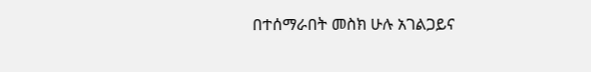በተሰማራበት መስክ ሁሉ አገልጋይና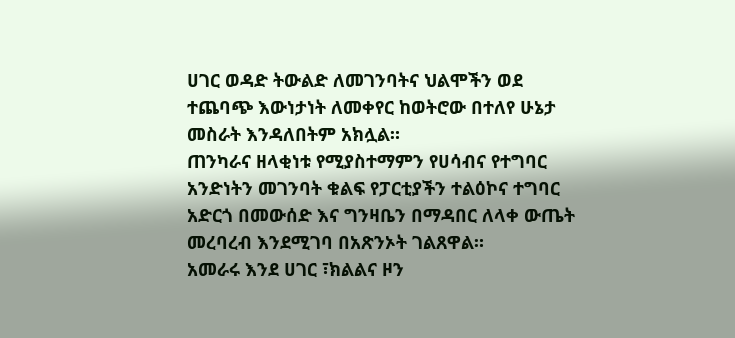ሀገር ወዳድ ትውልድ ለመገንባትና ህልሞችን ወደ ተጨባጭ እውነታነት ለመቀየር ከወትሮው በተለየ ሁኔታ መስራት እንዳለበትም አክሏል።
ጠንካራና ዘላቂነቱ የሚያስተማምን የሀሳብና የተግባር አንድነትን መገንባት ቁልፍ የፓርቲያችን ተልዕኮና ተግባር አድርጎ በመውሰድ እና ግንዛቤን በማዳበር ለላቀ ውጤት መረባረብ እንደሚገባ በአጽንኦት ገልጸዋል።
አመራሩ እንደ ሀገር ፣ክልልና ዞን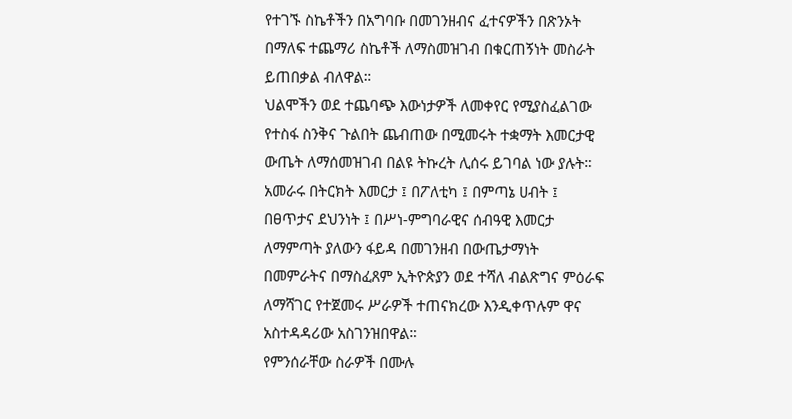የተገኙ ስኬቶችን በአግባቡ በመገንዘብና ፈተናዎችን በጽንኦት በማለፍ ተጨማሪ ስኬቶች ለማስመዝገብ በቁርጠኝነት መስራት ይጠበቃል ብለዋል።
ህልሞችን ወደ ተጨባጭ እውነታዎች ለመቀየር የሚያስፈልገው የተስፋ ስንቅና ጉልበት ጨብጠው በሚመሩት ተቋማት እመርታዊ ውጤት ለማሰመዝገብ በልዩ ትኩረት ሊሰሩ ይገባል ነው ያሉት።
አመራሩ በትርክት እመርታ ፤ በፖለቲካ ፤ በምጣኔ ሀብት ፤ በፀጥታና ደህንነት ፤ በሥነ-ምግባራዊና ሰብዓዊ እመርታ ለማምጣት ያለውን ፋይዳ በመገንዘብ በውጤታማነት በመምራትና በማስፈጸም ኢትዮጵያን ወደ ተሻለ ብልጽግና ምዕራፍ ለማሻገር የተጀመሩ ሥራዎች ተጠናክረው እንዲቀጥሉም ዋና አስተዳዳሪው አስገንዝበዋል።
የምንሰራቸው ስራዎች በሙሉ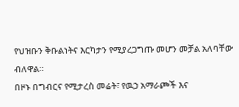የህዝቡን ቅቡልነትና እርካታን የሚያረጋግጡ መሆን መቻል አለባቸው ብለዋል።
በዞኑ በግብርና የሚታረስ መሬት፣ የዉኃ አማራጮች እና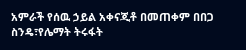አምራች የሰዉ ኃይል አቀናጂቶ በመጠቀም በበጋ ስንዴ፣የሌማት ትሩፋት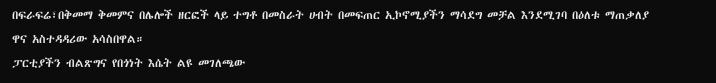በፍራፍሬ፣በቅመማ ቅመምና በሌሎች ዘርፎች ላይ ተግቶ በመስራት ሀብት በመፍጠር ኢኮኖሚያችን ማሳደግ መቻል እንደሚገባ በዕለቱ ማጠቃለያ ዋና አስተዳዳሪው አሳስበዋል።
ፓርቲያችን ብልጽግና የበጎነት እሴት ልዩ መገለጫው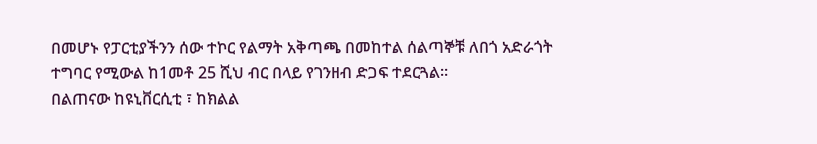በመሆኑ የፓርቲያችንን ሰው ተኮር የልማት አቅጣጫ በመከተል ሰልጣኞቹ ለበጎ አድራጎት ተግባር የሚውል ከ1መቶ 25 ሺህ ብር በላይ የገንዘብ ድጋፍ ተደርጓል።
በልጠናው ከዩኒቨርሲቲ ፣ ከክልል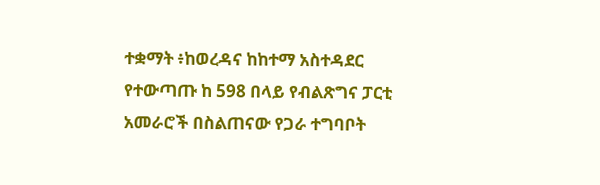ተቋማት ፥ከወረዳና ከከተማ አስተዳደር የተውጣጡ ከ 598 በላይ የብልጽግና ፓርቲ አመራሮች በስልጠናው የጋራ ተግባቦት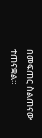በመፍጠር ስልጠናው ተጠናቋል።